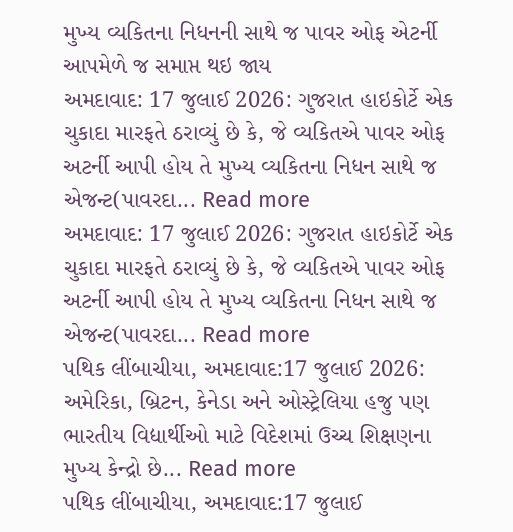મુખ્ય વ્યકિતના નિધનની સાથે જ પાવર ઓફ એટર્ની આપમેળે જ સમાપ્ત થઇ જાય
અમદાવાદ: 17 જુલાઈ 2026: ગુજરાત હાઇકોર્ટે એક ચુકાદા મારફતે ઠરાવ્યું છે કે, જે વ્યકિતએ પાવર ઓફ અટર્ની આપી હોય તે મુખ્ય વ્યકિતના નિધન સાથે જ એજન્ટ(પાવરદા... Read more
અમદાવાદ: 17 જુલાઈ 2026: ગુજરાત હાઇકોર્ટે એક ચુકાદા મારફતે ઠરાવ્યું છે કે, જે વ્યકિતએ પાવર ઓફ અટર્ની આપી હોય તે મુખ્ય વ્યકિતના નિધન સાથે જ એજન્ટ(પાવરદા... Read more
પથિક લીંબાચીયા, અમદાવાદ:17 જુલાઈ 2026: અમેરિકા, બ્રિટન, કેનેડા અને ઓસ્ટ્રેલિયા હજુ પણ ભારતીય વિદ્યાર્થીઓ માટે વિદેશમાં ઉચ્ચ શિક્ષણના મુખ્ય કેન્દ્રો છે... Read more
પથિક લીંબાચીયા, અમદાવાદ:17 જુલાઈ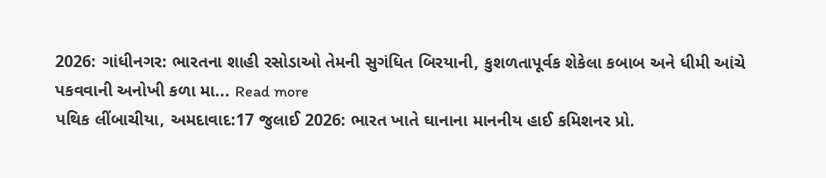2026: ગાંધીનગર: ભારતના શાહી રસોડાઓ તેમની સુગંધિત બિરયાની, કુશળતાપૂર્વક શેકેલા કબાબ અને ધીમી આંચે પકવવાની અનોખી કળા મા... Read more
પથિક લીંબાચીયા, અમદાવાદ:17 જુલાઈ 2026: ભારત ખાતે ઘાનાના માનનીય હાઈ કમિશનર પ્રો.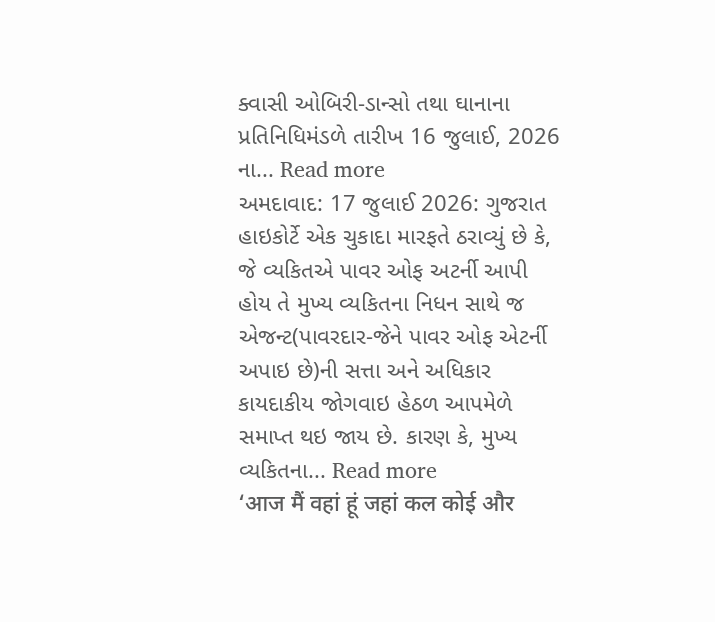ક્વાસી ઓબિરી-ડાન્સો તથા ઘાનાના પ્રતિનિધિમંડળે તારીખ 16 જુલાઈ, 2026 ના... Read more
અમદાવાદ: 17 જુલાઈ 2026: ગુજરાત હાઇકોર્ટે એક ચુકાદા મારફતે ઠરાવ્યું છે કે, જે વ્યકિતએ પાવર ઓફ અટર્ની આપી હોય તે મુખ્ય વ્યકિતના નિધન સાથે જ એજન્ટ(પાવરદાર-જેને પાવર ઓફ એટર્ની અપાઇ છે)ની સત્તા અને અધિકાર કાયદાકીય જોગવાઇ હેઠળ આપમેળે સમાપ્ત થઇ જાય છે. કારણ કે, મુખ્ય વ્યકિતના... Read more
‘आज मैं वहां हूं जहां कल कोई और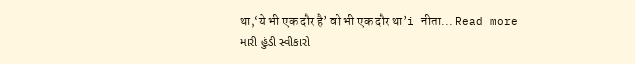था,‘ये भी एक दौर है’ वो भी एक दौर था’i नीता... Read more
મારી હુંડી સ્વીકારો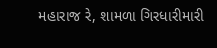મહારાજ રે, શામળા ગિરધારીમારી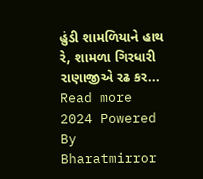હુંડી શામળિયાને હાથ રે, શામળા ગિરધારી રાણાજીએ રઢ કર... Read more
2024 Powered By Bharatmirror